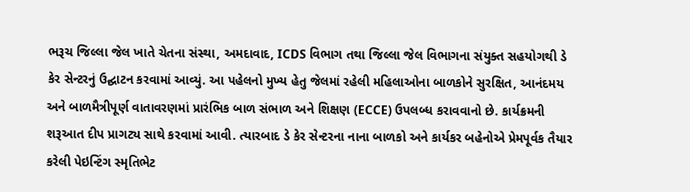ભરૂચ જિલ્લા જેલ ખાતે ચેતના સંસ્થા, અમદાવાદ, ICDS વિભાગ તથા જિલ્લા જેલ વિભાગના સંયુક્ત સહયોગથી ડે કેર સેન્ટરનું ઉદ્ઘાટન કરવામાં આવ્યું. આ પહેલનો મુખ્ય હેતુ જેલમાં રહેલી મહિલાઓના બાળકોને સુરક્ષિત, આનંદમય અને બાળમૈત્રીપૂર્ણ વાતાવરણમાં પ્રારંભિક બાળ સંભાળ અને શિક્ષણ (ECCE) ઉપલબ્ધ કરાવવાનો છે. કાર્યક્રમની શરૂઆત દીપ પ્રાગટ્ય સાથે કરવામાં આવી. ત્યારબાદ ડે કેર સેન્ટરના નાના બાળકો અને કાર્યકર બહેનોએ પ્રેમપૂર્વક તૈયાર કરેલી પેઇન્ટિંગ સ્મૃતિભેટ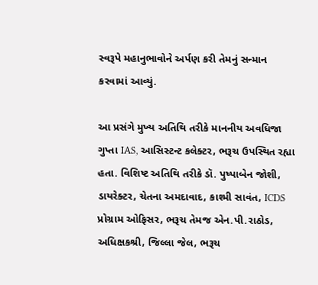સ્વરૂપે મહાનુભાવોને અર્પણ કરી તેમનું સન્માન કરવામાં આવ્યું.

આ પ્રસંગે મુખ્ય અતિથિ તરીકે માનનીય અવધિજા ગુપ્તા IAS, આસિસ્ટન્ટ કલેક્ટર, ભરૂચ ઉપસ્થિત રહ્યા હતા. વિશિષ્ટ અતિથિ તરીકે ડૉ. પુષ્પાબેન જોશી, ડાયરેક્ટર, ચેતના અમદાવાદ, કાશ્મી સાવંત, ICDS પ્રોગ્રામ ઓફિસર, ભરૂચ તેમજ એન.પી.રાઠોડ, અધિક્ષકશ્રી, જિલ્લા જેલ, ભરૂચ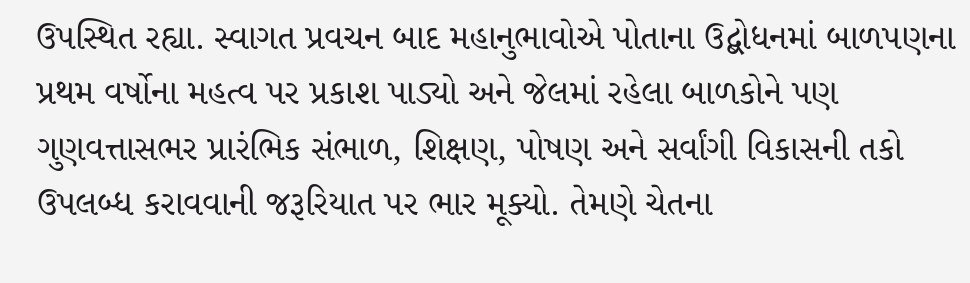ઉપસ્થિત રહ્યા. સ્વાગત પ્રવચન બાદ મહાનુભાવોએ પોતાના ઉદ્બોધનમાં બાળપણના પ્રથમ વર્ષોના મહત્વ પર પ્રકાશ પાડ્યો અને જેલમાં રહેલા બાળકોને પણ ગુણવત્તાસભર પ્રારંભિક સંભાળ, શિક્ષણ, પોષણ અને સર્વાંગી વિકાસની તકો ઉપલબ્ધ કરાવવાની જરૂરિયાત પર ભાર મૂક્યો. તેમણે ચેતના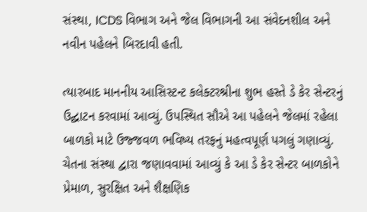સંસ્થા, ICDS વિભાગ અને જેલ વિભાગની આ સંવેદનશીલ અને નવીન પહેલને બિરદાવી હતી.

ત્યારબાદ માનનીય આસિસ્ટન્ટ કલેક્ટરશ્રીના શુભ હસ્તે ડે કેર સેન્ટરનું ઉદ્ઘાટન કરવામાં આવ્યું. ઉપસ્થિત સૌએ આ પહેલને જેલમાં રહેલા બાળકો માટે ઉજ્જવળ ભવિષ્ય તરફનું મહત્વપૂર્ણ પગલું ગણાવ્યું. ચેતના સંસ્થા દ્વારા જણાવવામાં આવ્યું કે આ ડે કેર સેન્ટર બાળકોને પ્રેમાળ, સુરક્ષિત અને શૈક્ષણિક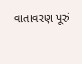વાતાવરણ પૂરું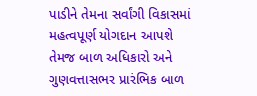પાડીને તેમના સર્વાંગી વિકાસમાં મહત્વપૂર્ણ યોગદાન આપશે તેમજ બાળ અધિકારો અને ગુણવત્તાસભર પ્રારંભિક બાળ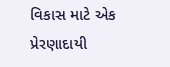વિકાસ માટે એક પ્રેરણાદાયી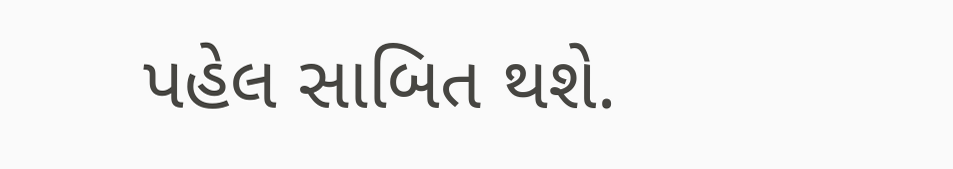પહેલ સાબિત થશે.